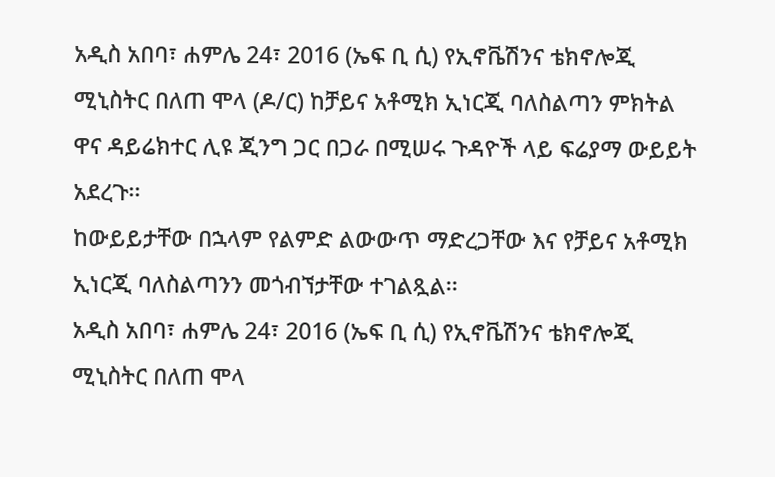አዲስ አበባ፣ ሐምሌ 24፣ 2016 (ኤፍ ቢ ሲ) የኢኖቬሽንና ቴክኖሎጂ ሚኒስትር በለጠ ሞላ (ዶ/ር) ከቻይና አቶሚክ ኢነርጂ ባለስልጣን ምክትል ዋና ዳይሬክተር ሊዩ ጂንግ ጋር በጋራ በሚሠሩ ጉዳዮች ላይ ፍሬያማ ውይይት አደረጉ፡፡
ከውይይታቸው በኋላም የልምድ ልውውጥ ማድረጋቸው እና የቻይና አቶሚክ ኢነርጂ ባለስልጣንን መጎብኘታቸው ተገልጿል፡፡
አዲስ አበባ፣ ሐምሌ 24፣ 2016 (ኤፍ ቢ ሲ) የኢኖቬሽንና ቴክኖሎጂ ሚኒስትር በለጠ ሞላ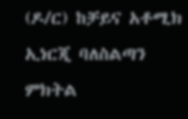(ዶ/ር) ከቻይና አቶሚክ ኢነርጂ ባለስልጣን ምክትል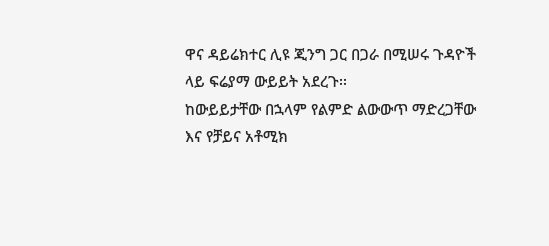ዋና ዳይሬክተር ሊዩ ጂንግ ጋር በጋራ በሚሠሩ ጉዳዮች ላይ ፍሬያማ ውይይት አደረጉ፡፡
ከውይይታቸው በኋላም የልምድ ልውውጥ ማድረጋቸው እና የቻይና አቶሚክ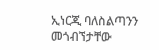ኢነርጂ ባለስልጣንን መጎብኘታቸው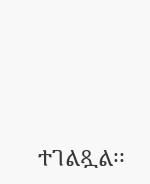ተገልጿል፡፡